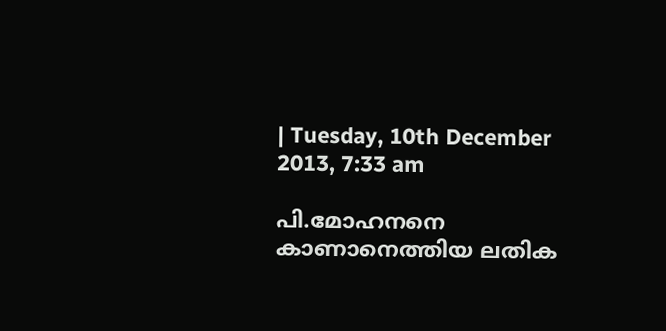| Tuesday, 10th December 2013, 7:33 am

പി.മോഹനനെ കാണാനെത്തിയ ലതിക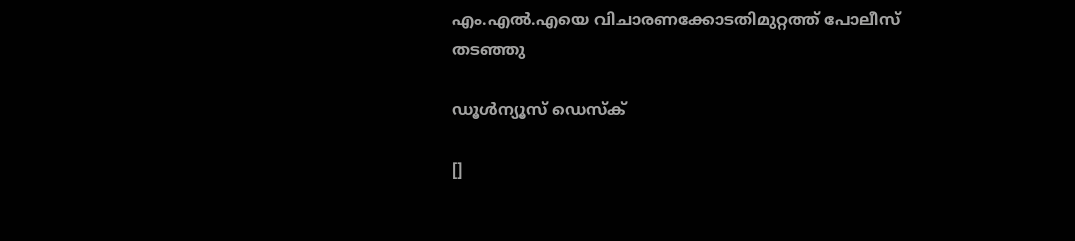എം.എല്‍.എയെ വിചാരണക്കോടതിമുറ്റത്ത് പോലീസ് തടഞ്ഞു

ഡൂള്‍ന്യൂസ് ഡെസ്‌ക്

[]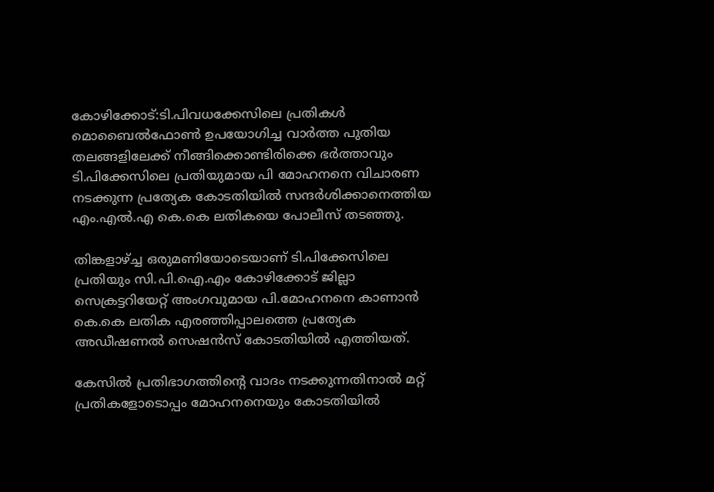കോഴിക്കോട്:ടി.പിവധക്കേസിലെ പ്രതികള്‍ മൊബൈല്‍ഫോണ്‍ ഉപയോഗിച്ച വാര്‍ത്ത പുതിയ തലങ്ങളിലേക്ക് നീങ്ങിക്കൊണ്ടിരിക്കെ ഭര്‍ത്താവും ടി.പിക്കേസിലെ പ്രതിയുമായ പി മോഹനനെ വിചാരണ നടക്കുന്ന പ്രത്യേക കോടതിയില്‍ സന്ദര്‍ശിക്കാനെത്തിയ എം.എല്‍.എ കെ.കെ ലതികയെ പോലീസ് തടഞ്ഞു.

തിങ്കളാഴ്ച്ച ഒരുമണിയോടെയാണ് ടി.പിക്കേസിലെ പ്രതിയും സി.പി.ഐ.എം കോഴിക്കോട് ജില്ലാ സെക്രട്ടറിയേറ്റ് അംഗവുമായ പി.മോഹനനെ കാണാന്‍ കെ.കെ ലതിക എരഞ്ഞിപ്പാലത്തെ പ്രത്യേക അഡീഷണല്‍ സെഷന്‍സ് കോടതിയില്‍ എത്തിയത്.

കേസില്‍ പ്രതിഭാഗത്തിന്റെ വാദം നടക്കുന്നതിനാല്‍ മറ്റ് പ്രതികളോടൊപ്പം മോഹനനെയും കോടതിയില്‍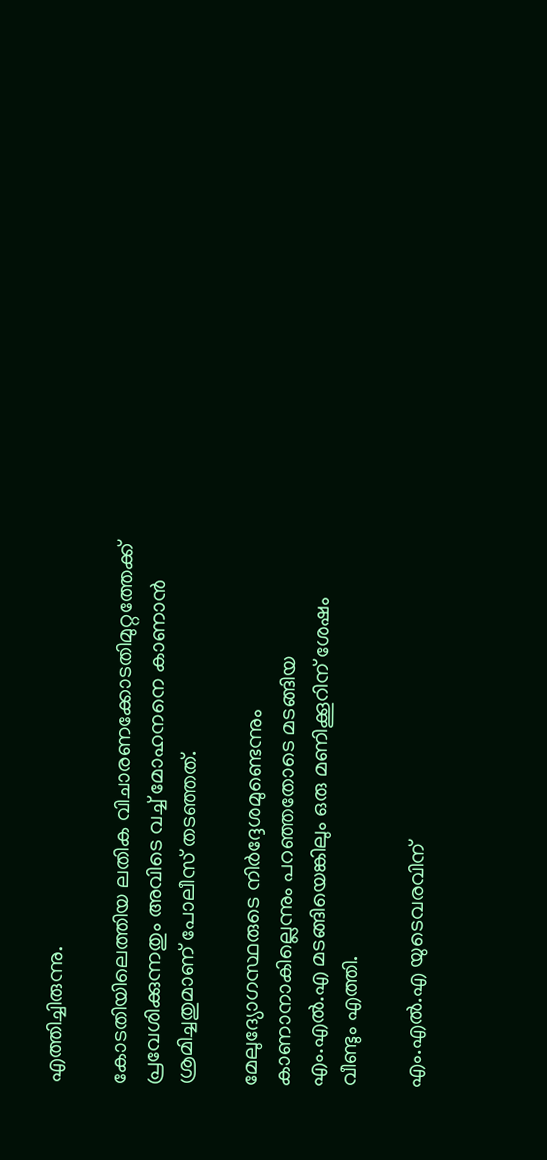എത്തിച്ചിരുന്നു.

കോടതിയിലെത്തിയ ലതിക വിചാരണക്കോടതിമുറ്റത്തേക്ക് പ്രവേശിക്കുന്നതും അവിടെ വച്ച് മോഹനനെ കാണാന്‍ ശ്രമിച്ചതുമാണ് പോലീസ് തടഞ്ഞത്.

മേലുദ്യോഗസ്ഥരുടെ നിര്‍ദ്ദേശമുണ്ടെന്നും കാണാനാകില്ലെന്നും പറഞ്ഞതോടെ മടങ്ങിയ എം.എല്‍.എ മടങ്ങിയെങ്കിലും ഒരു മണിക്കൂറിന് ശേഷം വീണ്ടും എത്തി.

എം.എല്‍.എ യുടെവരവിന്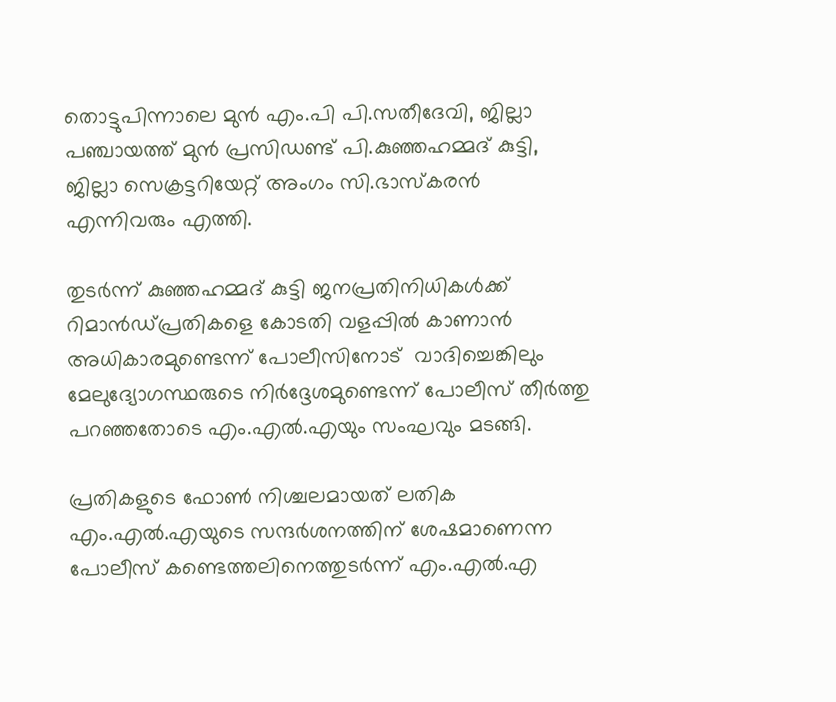തൊട്ടുപിന്നാലെ മുന്‍ എം.പി പി.സതീദേവി, ജില്ലാ പഞ്ചായത്ത് മുന്‍ പ്രസിഡണ്ട് പി.കുഞ്ഞഹമ്മദ് കുട്ടി, ജില്ലാ സെക്രട്ടറിയേറ്റ് അംഗം സി.ഭാസ്‌കരന്‍ എന്നിവരും എത്തി.

തുടര്‍ന്ന് കുഞ്ഞഹമ്മദ് കുട്ടി ജനപ്രതിനിധികള്‍ക്ക് റിമാന്‍ഡ്പ്രതികളെ കോടതി വളപ്പില്‍ കാണാന്‍ അധികാരമുണ്ടെന്ന് പോലീസിനോട്  വാദിച്ചെങ്കിലും  മേലുദ്യോഗസ്ഥരുടെ നിര്‍ദ്ദേശമുണ്ടെന്ന് പോലീസ് തീര്‍ത്തു പറഞ്ഞതോടെ എം.എല്‍.എയും സംഘവും മടങ്ങി.

പ്രതികളുടെ ഫോണ്‍ നിശ്ചലമായത് ലതിക എം.എല്‍.എയുടെ സന്ദര്‍ശനത്തിന് ശേഷമാണെന്ന പോലീസ് കണ്ടെത്തലിനെത്തുടര്‍ന്ന് എം.എല്‍.എ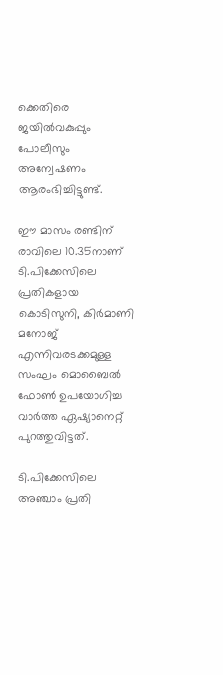ക്കെതിരെ ജയില്‍വകുപ്പും പോലീസും അന്വേഷണം ആരംഭിച്ചിട്ടുണ്ട്.

ഈ മാസം രണ്ടിന് രാവിലെ 10.35നാണ് ടി.പിക്കേസിലെ പ്രതികളായ കൊടിസുനി, കിര്‍മാണി മനോജ് എന്നിവരടക്കമുള്ള സംഘം മൊബൈല്‍ ഫോണ്‍ ഉപയോഗിച്ച വാര്‍ത്ത ഏഷ്യാനെറ്റ് പുറത്തുവിട്ടത്.

ടി.പിക്കേസിലെ അഞ്ചാം പ്രതി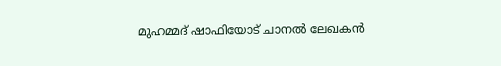മുഹമ്മദ് ഷാഫിയോട് ചാനല്‍ ലേഖകന്‍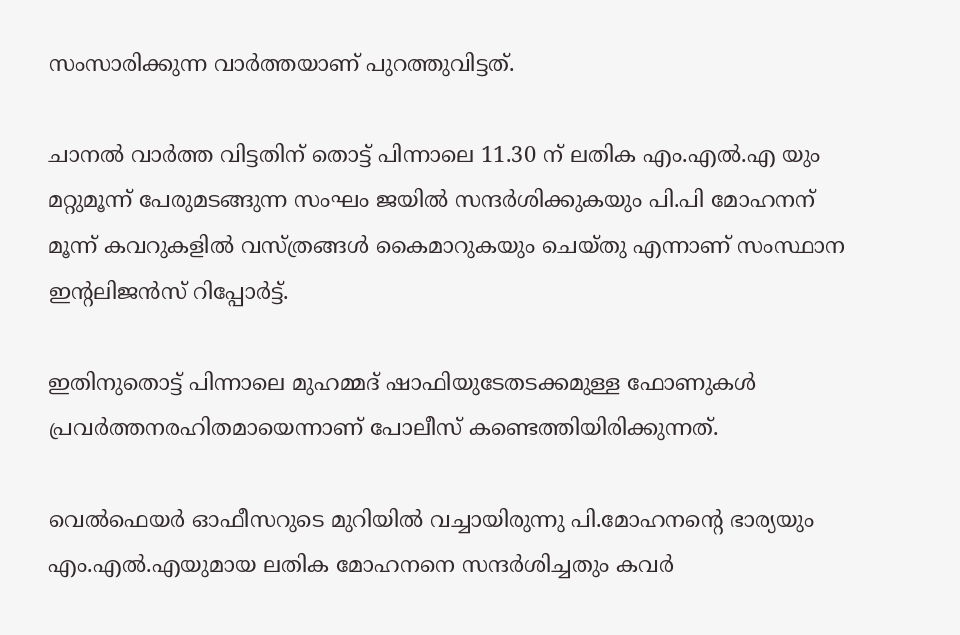സംസാരിക്കുന്ന വാര്‍ത്തയാണ് പുറത്തുവിട്ടത്.

ചാനല്‍ വാര്‍ത്ത വിട്ടതിന് തൊട്ട് പിന്നാലെ 11.30 ന് ലതിക എം.എല്‍.എ യും മറ്റുമൂന്ന് പേരുമടങ്ങുന്ന സംഘം ജയില്‍ സന്ദര്‍ശിക്കുകയും പി.പി മോഹനന് മൂന്ന് കവറുകളില്‍ വസ്ത്രങ്ങള്‍ കൈമാറുകയും ചെയ്തു എന്നാണ് സംസ്ഥാന ഇന്റലിജന്‍സ് റിപ്പോര്‍ട്ട്.

ഇതിനുതൊട്ട് പിന്നാലെ മുഹമ്മദ് ഷാഫിയുടേതടക്കമുള്ള ഫോണുകള്‍ പ്രവര്‍ത്തനരഹിതമായെന്നാണ് പോലീസ് കണ്ടെത്തിയിരിക്കുന്നത്.

വെല്‍ഫെയര്‍ ഓഫീസറുടെ മുറിയില്‍ വച്ചായിരുന്നു പി.മോഹനന്റെ ഭാര്യയും എം.എല്‍.എയുമായ ലതിക മോഹനനെ സന്ദര്‍ശിച്ചതും കവര്‍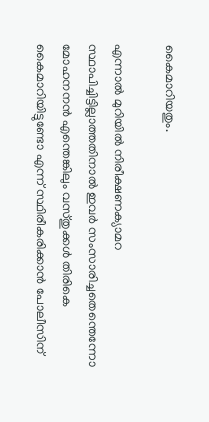കൈമാറിയതും.

എന്നാല്‍ മുറിയില്‍ നിരീക്ഷണക്യാമറ സ്ഥാപിച്ചിട്ടില്ലാത്തതിനാല്‍ ഇവര്‍ സംസാരിച്ചതെന്തെന്നോ മോഹനനന്‍ എന്തെങ്കിലും വസ്തുക്കള്‍ തിരികെ കൈമാറിയിട്ടുണ്ടോ എന്ന് സ്ഥിരീകരിക്കാന്‍ പോലീസിന്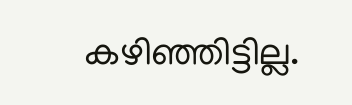കഴിഞ്ഞിട്ടില്ല.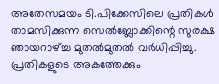അതേസമയം ടി.പിക്കേസിലെ പ്രതികള്‍ താമസിക്കുന്ന സെല്‍ബ്ലോക്കിന്റെ സുരക്ഷ ഞായറാഴ്ച്ച മുതല്‍മുതല്‍ വര്‍ധിപ്പിച്ചു. പ്രതികളുടെ അകത്തേക്കും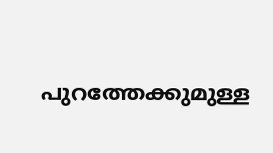പുറത്തേക്കുമുള്ള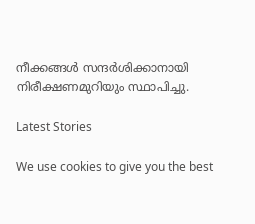നീക്കങ്ങള്‍ സന്ദര്‍ശിക്കാനായി നിരീക്ഷണമുറിയും സ്ഥാപിച്ചു.

Latest Stories

We use cookies to give you the best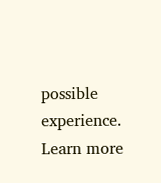possible experience. Learn more